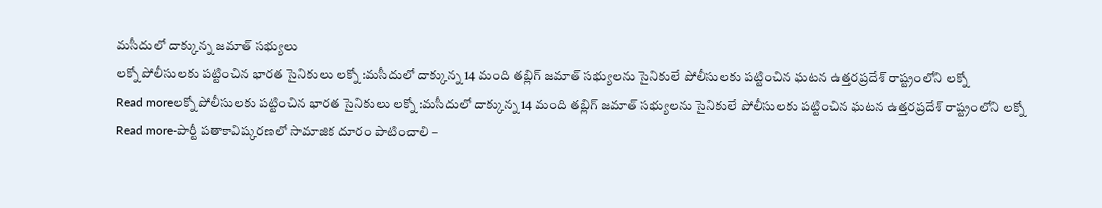మసీదులో దాక్కున్న జమాత్ సభ్యులు
లక్నో పోలీసులకు పట్టించిన భారత సైనికులు లక్నో :మసీదులో దాక్కున్న 14 మంది తబ్లిగ్ జమాత్ సభ్యులను సైనికులే పోలీసులకు పట్టించిన ఘటన ఉత్తరప్రదేశ్ రాష్ట్రంలోని లక్నో
Read moreలక్నో పోలీసులకు పట్టించిన భారత సైనికులు లక్నో :మసీదులో దాక్కున్న 14 మంది తబ్లిగ్ జమాత్ సభ్యులను సైనికులే పోలీసులకు పట్టించిన ఘటన ఉత్తరప్రదేశ్ రాష్ట్రంలోని లక్నో
Read more-పార్టీ పతాకావిష్కరణలో సామాజిక దూరం పాటించాలి –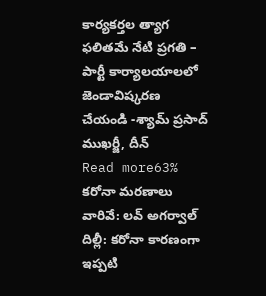కార్యకర్తల త్యాగ ఫలితమే నేటి ప్రగతి – పార్టీ కార్యాలయాలలో జెండావిష్కరణ చేయండి -శ్యామ్ ప్రసాద్ ముఖర్జీ, దీన్
Read more63% కరోనా మరణాలు వారివే: లవ్ అగర్వాల్ దిల్లీ: కరోనా కారణంగా ఇప్పటి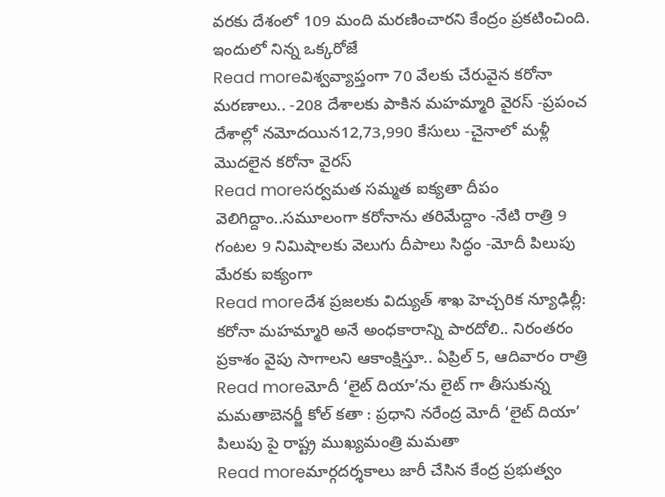వరకు దేశంలో 109 మంది మరణించారని కేంద్రం ప్రకటించింది. ఇందులో నిన్న ఒక్కరోజే
Read moreవిశ్వవ్యాప్తంగా 70 వేలకు చేరువైన కరోనా మరణాలు.. -208 దేశాలకు పాకిన మహమ్మారి వైరస్ -ప్రపంచ దేశాల్లో నమోదయిన12,73,990 కేసులు -చైనాలో మళ్లీ మొదలైన కరోనా వైరస్
Read moreసర్వమత సమ్మత ఐక్యతా దీపం వెలిగిద్దాం..సమూలంగా కరోనాను తరిమేద్దాం -నేటి రాత్రి 9 గంటల 9 నిమిషాలకు వెలుగు దీపాలు సిద్ధం -మోదీ పిలుపు మేరకు ఐక్యంగా
Read moreదేశ ప్రజలకు విద్యుత్ శాఖ హెచ్చరిక న్యూఢిల్లీ: కరోనా మహమ్మారి అనే అంధకారాన్ని పారదోలి.. నిరంతరం ప్రకాశం వైపు సాగాలని ఆకాంక్షిస్తూ.. ఏప్రిల్ 5, ఆదివారం రాత్రి
Read moreమోదీ ‘లైట్ దియా’ను లైట్ గా తీసుకున్న మమతాబెనర్జీ కోల్ కతా : ప్రధాని నరేంద్ర మోదీ ‘లైట్ దియా’ పిలుపు పై రాష్ట్ర ముఖ్యమంత్రి మమతా
Read moreమార్గదర్శకాలు జారీ చేసిన కేంద్ర ప్రభుత్వం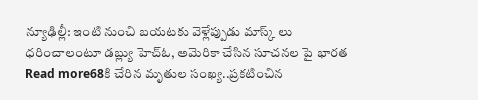న్యూఢిల్లీ: ఇంటి నుంచి బయటకు వెళ్లేప్పుడు మాస్క్ లు ధరించాలంటూ డబ్ల్యు హెచ్ఓ, అమెరికా చేసిన సూచనల పై భారత
Read more68కి చేరిన మృతుల సంఖ్య..ప్రకటించిన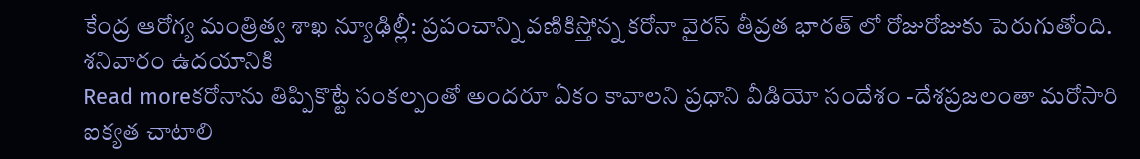కేంద్ర ఆరోగ్య మంత్రిత్వ శాఖ న్యూఢిల్లీ: ప్రపంచాన్ని వణికిస్తోన్న కరోనా వైరస్ తీవ్రత భారత్ లో రోజురోజుకు పెరుగుతోంది. శనివారం ఉదయానికి
Read moreకరోనాను తిప్పికొట్టే సంకల్పంతో అందరూ ఏకం కావాలని ప్రధాని వీడియో సందేశం -దేశప్రజలంతా మరోసారి ఐక్యత చాటాలి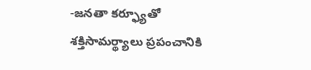-జనతా కర్ఫ్యూతో శక్తిసామర్థ్యాలు ప్రపంచానికి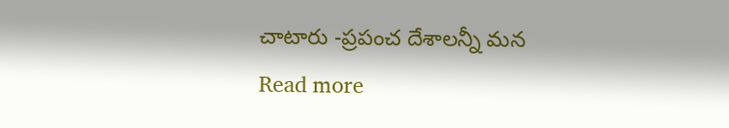చాటారు -ప్రపంచ దేశాలన్నీ మన
Read more